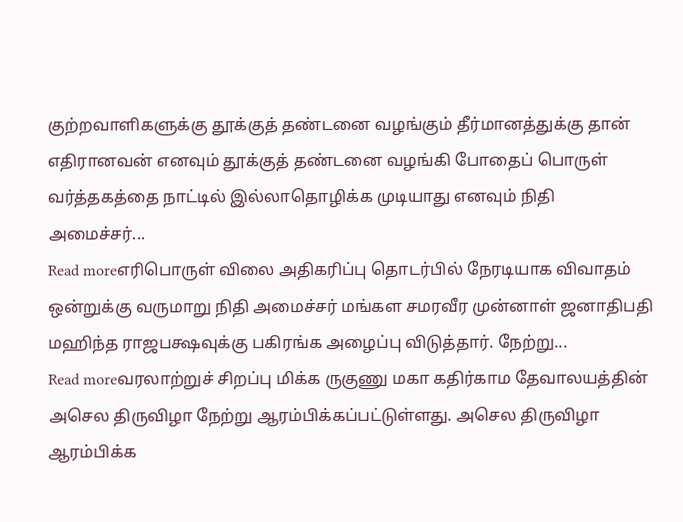குற்றவாளிகளுக்கு தூக்குத் தண்டனை வழங்கும் தீர்மானத்துக்கு தான் எதிரானவன் எனவும் தூக்குத் தண்டனை வழங்கி போதைப் பொருள் வர்த்தகத்தை நாட்டில் இல்லாதொழிக்க முடியாது எனவும் நிதி அமைச்சர்...
Read moreஎரிபொருள் விலை அதிகரிப்பு தொடர்பில் நேரடியாக விவாதம் ஒன்றுக்கு வருமாறு நிதி அமைச்சர் மங்கள சமரவீர முன்னாள் ஜனாதிபதி மஹிந்த ராஜபக்ஷவுக்கு பகிரங்க அழைப்பு விடுத்தார். நேற்று...
Read moreவரலாற்றுச் சிறப்பு மிக்க ருகுணு மகா கதிர்காம தேவாலயத்தின் அசெல திருவிழா நேற்று ஆரம்பிக்கப்பட்டுள்ளது. அசெல திருவிழா ஆரம்பிக்க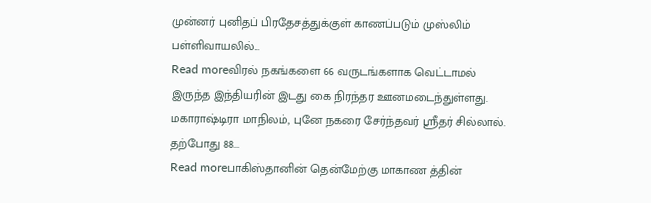முன்னர் புனிதப் பிரதேசத்துக்குள் காணப்படும் முஸ்லிம் பள்ளிவாயலில்...
Read moreவிரல் நகங்களை 66 வருடங்களாக வெட்டாமல் இருந்த இந்தியரின் இடது கை நிரந்தர ஊனமடைந்துள்ளது. மகாராஷ்டிரா மாநிலம், புனே நகரை சேர்ந்தவர் ஸ்ரீதர் சில்லால். தற்போது 88...
Read moreபாகிஸ்தானின் தென்மேற்கு மாகாண த்தின்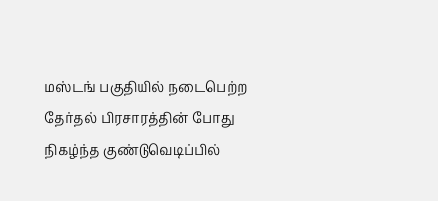மஸ்டங் பகுதியில் நடைபெற்ற தேர்தல் பிரசாரத்தின் போது நிகழ்ந்த குண்டுவெடிப்பில்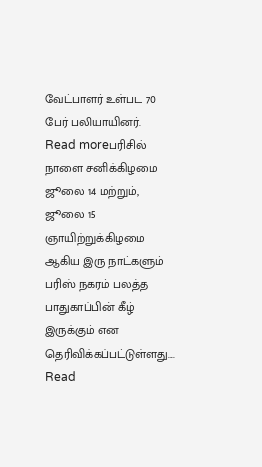வேட்பாளர் உள்பட 70 பேர் பலியாயினர்.
Read moreபரிசில் நாளை சனிக்கிழமை ஜூலை 14 மற்றும், ஜூலை 15 ஞாயிற்றுக்கிழமை ஆகிய இரு நாட்களும் பரிஸ் நகரம் பலத்த பாதுகாப்பின் கீழ் இருக்கும் என தெரிவிக்கப்பட்டுள்ளது....
Read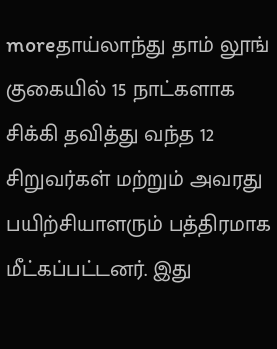moreதாய்லாந்து தாம் லூங் குகையில் 15 நாட்களாக சிக்கி தவித்து வந்த 12 சிறுவர்கள் மற்றும் அவரது பயிற்சியாளரும் பத்திரமாக மீட்கப்பட்டனர். இது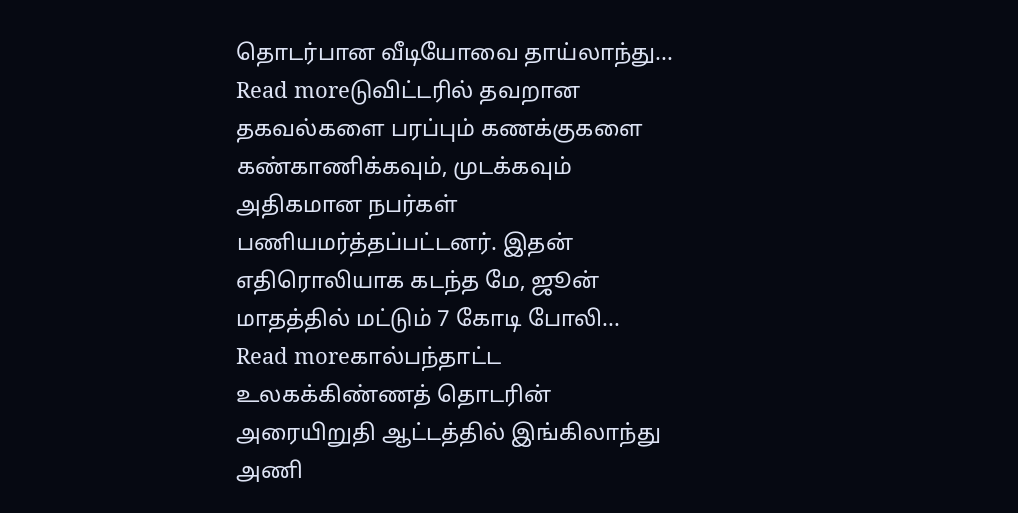தொடர்பான வீடியோவை தாய்லாந்து...
Read moreடுவிட்டரில் தவறான தகவல்களை பரப்பும் கணக்குகளை கண்காணிக்கவும், முடக்கவும் அதிகமான நபர்கள் பணியமர்த்தப்பட்டனர். இதன் எதிரொலியாக கடந்த மே, ஜூன் மாதத்தில் மட்டும் 7 கோடி போலி...
Read moreகால்பந்தாட்ட உலகக்கிண்ணத் தொடரின் அரையிறுதி ஆட்டத்தில் இங்கிலாந்து அணி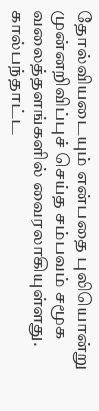தோல்வியடையும் என்பதை புலியொன்று முன்னறிவிப்புச் செய்த சம்பவம் சமூக வலைத்தளங்களில் வைரலாகியுள்ளது. கால்பந்தாட்ட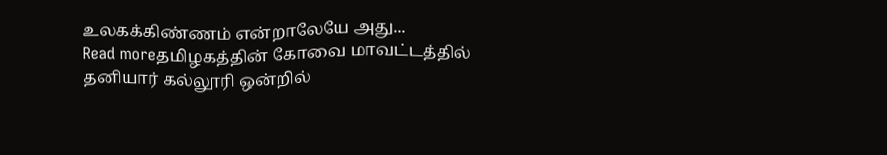உலகக்கிண்ணம் என்றாலேயே அது...
Read moreதமிழகத்தின் கோவை மாவட்டத்தில் தனியார் கல்லூரி ஒன்றில்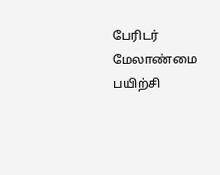பேரிடர் மேலாண்மை பயிற்சி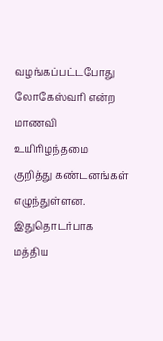வழங்கப்பட்டபோது லோகேஸ்வரி என்ற மாணவி உயிரிழந்தமை குறித்து கண்டனங்கள் எழுந்துள்ளன. இதுதொடர்பாக மத்திய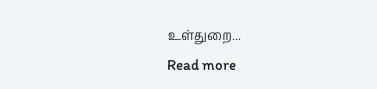உள்துறை...
Read more